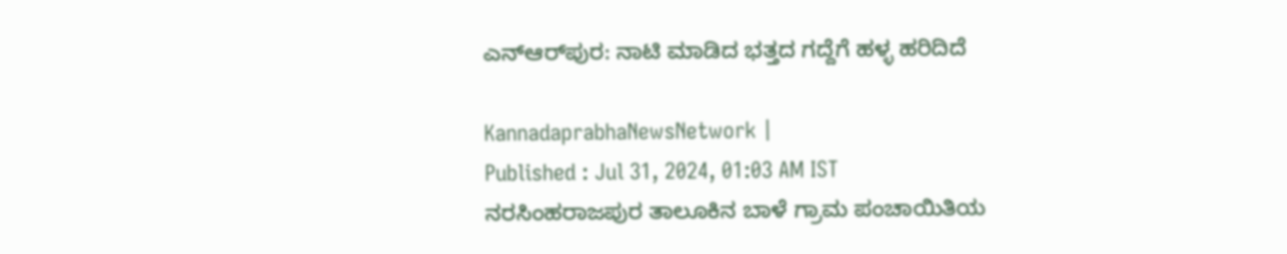ಎನ್‌ಆರ್‌ಪುರ: ನಾಟಿ ಮಾಡಿದ ಭತ್ತದ ಗದ್ದೆಗೆ ಹಳ್ಳ ಹರಿದಿದೆ

KannadaprabhaNewsNetwork |
Published : Jul 31, 2024, 01:03 AM IST
ನರಸಿಂಹರಾಜಪುರ ತಾಲೂಕಿನ ಬಾಳೆ ಗ್ರಾಮ ಪಂಚಾಯಿತಿಯ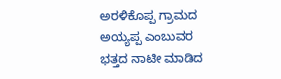ಅರಳಿಕೊಪ್ಪ ಗ್ರಾಮದ ಅಯ್ಯಪ್ಪ ಎಂಬುವರ ಭತ್ತದ ನಾಟೀ ಮಾಡಿದ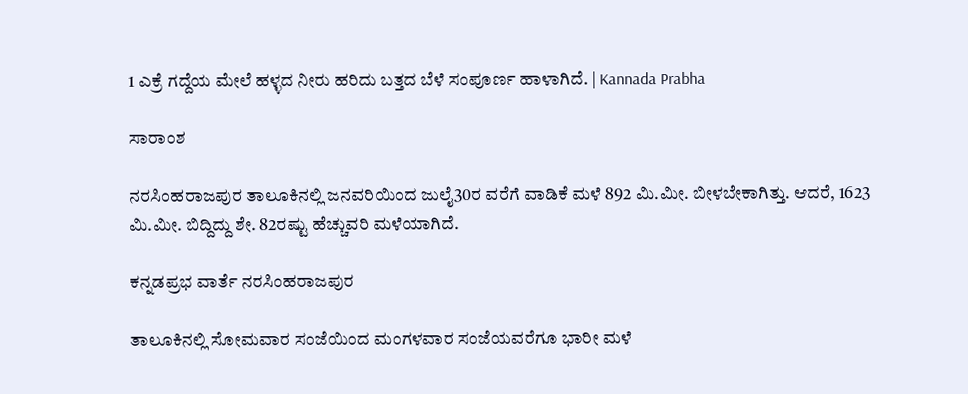1 ಎಕ್ರೆ ಗದ್ದೆಯ ಮೇಲೆ ಹಳ್ಳದ ನೀರು ಹರಿದು ಬತ್ತದ ಬೆಳೆ ಸಂಪೂರ್ಣ ಹಾಳಾಗಿದೆ. | Kannada Prabha

ಸಾರಾಂಶ

ನರಸಿಂಹರಾಜಪುರ ತಾಲೂಕಿನಲ್ಲಿ ಜನವರಿಯಿಂದ ಜುಲೈ30ರ ವರೆಗೆ ವಾಡಿಕೆ ಮಳೆ 892 ಮಿ.ಮೀ. ಬೀಳಬೇಕಾಗಿತ್ತು. ಆದರೆ, 1623 ಮಿ.ಮೀ. ಬಿದ್ದಿದ್ದು ಶೇ. 82ರಷ್ಟು ಹೆಚ್ಚುವರಿ ಮಳೆಯಾಗಿದೆ.

ಕನ್ನಡಪ್ರಭ ವಾರ್ತೆ ನರಸಿಂಹರಾಜಪುರ

ತಾಲೂಕಿನಲ್ಲಿ ಸೋಮವಾರ ಸಂಜೆಯಿಂದ ಮಂಗಳವಾರ ಸಂಜೆಯವರೆಗೂ ಭಾರೀ ಮಳೆ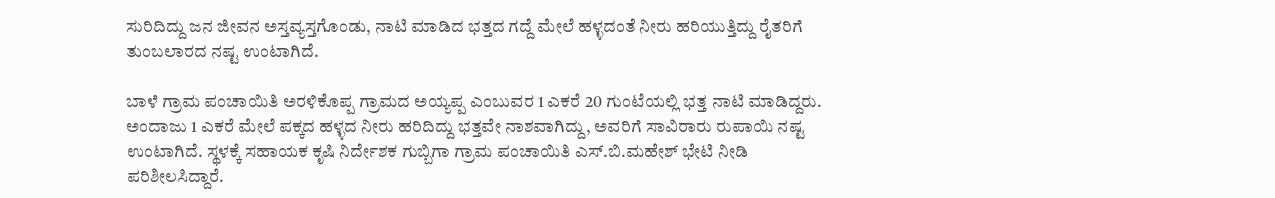ಸುರಿದಿದ್ದು ಜನ ಜೀವನ ಅಸ್ತವ್ಯಸ್ತಗೊಂಡು, ನಾಟಿ ಮಾಡಿದ ಭತ್ತದ ಗದ್ದೆ ಮೇಲೆ ಹಳ್ಳದಂತೆ ನೀರು ಹರಿಯುತ್ತಿದ್ದು ರೈತರಿಗೆ ತುಂಬಲಾರದ ನಷ್ಟ ಉಂಟಾಗಿದೆ.

ಬಾಳೆ ಗ್ರಾಮ ಪಂಚಾಯಿತಿ ಅರಳಿಕೊಪ್ಪ ಗ್ರಾಮದ ಅಯ್ಯಪ್ಪ ಎಂಬುವರ 1 ಎಕರೆ 20 ಗುಂಟೆಯಲ್ಲಿ ಭತ್ತ ನಾಟಿ ಮಾಡಿದ್ದರು. ಅಂದಾಜು 1 ಎಕರೆ ಮೇಲೆ ಪಕ್ಕದ ಹಳ್ಳದ ನೀರು ಹರಿದಿದ್ದು ಭತ್ತವೇ ನಾಶವಾಗಿದ್ದು, ಅವರಿಗೆ ಸಾವಿರಾರು ರುಪಾಯಿ ನಷ್ಟ ಉಂಟಾಗಿದೆ. ಸ್ಥಳಕ್ಕೆ ಸಹಾಯಕ ಕೃಷಿ ನಿರ್ದೇಶಕ ಗುಬ್ಬಿಗಾ ಗ್ರಾಮ ಪಂಚಾಯಿತಿ ಎಸ್‌.ಬಿ.ಮಹೇಶ್‌ ಭೇಟಿ ನೀಡಿ ಪರಿಶೀಲಸಿದ್ದಾರೆ.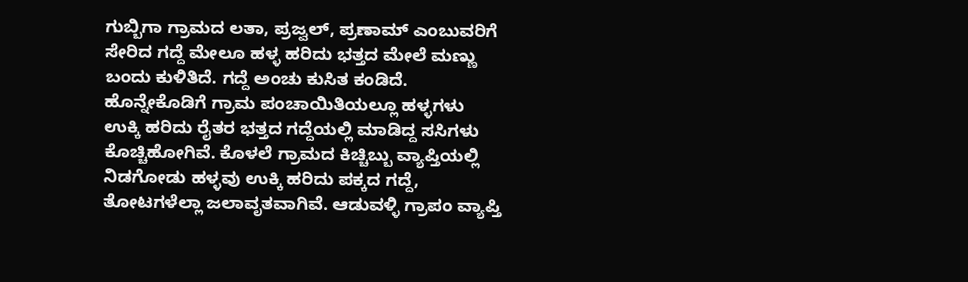ಗುಬ್ಬಿಗಾ ಗ್ರಾಮದ ಲತಾ, ಪ್ರಜ್ವಲ್‌, ಪ್ರಣಾಮ್‌ ಎಂಬುವರಿಗೆ ಸೇರಿದ ಗದ್ದೆ ಮೇಲೂ ಹಳ್ಳ ಹರಿದು ಭತ್ತದ ಮೇಲೆ ಮಣ್ಣು ಬಂದು ಕುಳಿತಿದೆ. ಗದ್ದೆ ಅಂಚು ಕುಸಿತ ಕಂಡಿದೆ. ಹೊನ್ನೇಕೊಡಿಗೆ ಗ್ರಾಮ ಪಂಚಾಯಿತಿಯಲ್ಲೂ ಹಳ್ಳಗಳು ಉಕ್ಕಿ ಹರಿದು ರೈತರ ಭತ್ತದ ಗದ್ದೆಯಲ್ಲಿ ಮಾಡಿದ್ದ ಸಸಿಗಳು ಕೊಚ್ಚಿಹೋಗಿವೆ. ಕೊಳಲೆ ಗ್ರಾಮದ ಕಿಚ್ಚಿಬ್ಬು ವ್ಯಾಪ್ತಿಯಲ್ಲಿ ನಿಡಗೋಡು ಹಳ್ಳವು ಉಕ್ಕಿ ಹರಿದು ಪಕ್ಕದ ಗದ್ದೆ, ತೋಟಗಳೆಲ್ಲಾ ಜಲಾವೃತವಾಗಿವೆ. ಆಡುವಳ್ಳಿ ಗ್ರಾಪಂ ವ್ಯಾಪ್ತಿ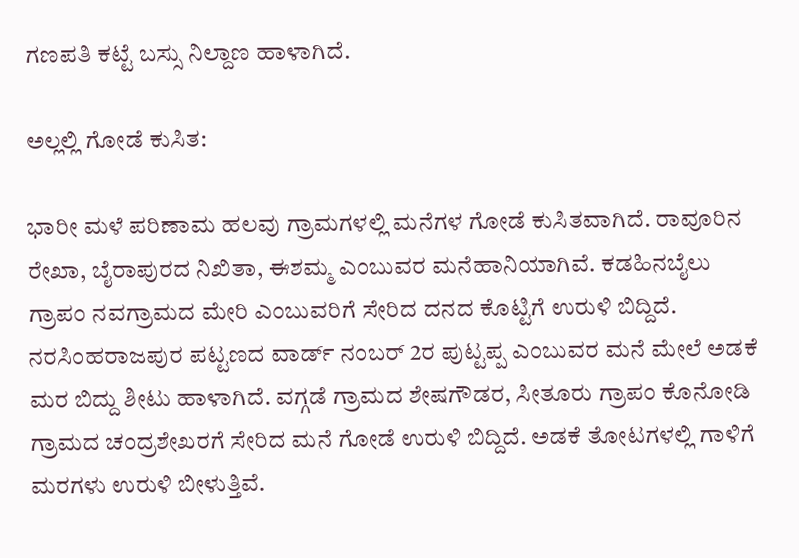ಗಣಪತಿ ಕಟ್ಟೆ ಬಸ್ಸು ನಿಲ್ದಾಣ ಹಾಳಾಗಿದೆ.

ಅಲ್ಲಲ್ಲಿ ಗೋಡೆ ಕುಸಿತ:

ಭಾರೀ ಮಳೆ ಪರಿಣಾಮ ಹಲವು ಗ್ರಾಮಗಳಲ್ಲಿ ಮನೆಗಳ ಗೋಡೆ ಕುಸಿತವಾಗಿದೆ. ರಾವೂರಿನ ರೇಖಾ, ಬೈರಾಪುರದ ನಿಖಿತಾ, ಈಶಮ್ಮ ಎಂಬುವರ ಮನೆಹಾನಿಯಾಗಿವೆ. ಕಡಹಿನಬೈಲು ಗ್ರಾಪಂ ನವಗ್ರಾಮದ ಮೇರಿ ಎಂಬುವರಿಗೆ ಸೇರಿದ ದನದ ಕೊಟ್ಟಿಗೆ ಉರುಳಿ ಬಿದ್ದಿದೆ. ನರಸಿಂಹರಾಜಪುರ ಪಟ್ಟಣದ ವಾರ್ಡ್ ನಂಬರ್‌ 2ರ ಪುಟ್ಟಪ್ಪ ಎಂಬುವರ ಮನೆ ಮೇಲೆ ಅಡಕೆ ಮರ ಬಿದ್ದು ಶೀಟು ಹಾಳಾಗಿದೆ. ವಗ್ಗಡೆ ಗ್ರಾಮದ ಶೇಷಗೌಡರ, ಸೀತೂರು ಗ್ರಾಪಂ ಕೊನೋಡಿ ಗ್ರಾಮದ ಚಂದ್ರಶೇಖರಗೆ ಸೇರಿದ ಮನೆ ಗೋಡೆ ಉರುಳಿ ಬಿದ್ದಿದೆ. ಅಡಕೆ ತೋಟಗಳಲ್ಲಿ ಗಾಳಿಗೆ ಮರಗಳು ಉರುಳಿ ಬೀಳುತ್ತಿವೆ.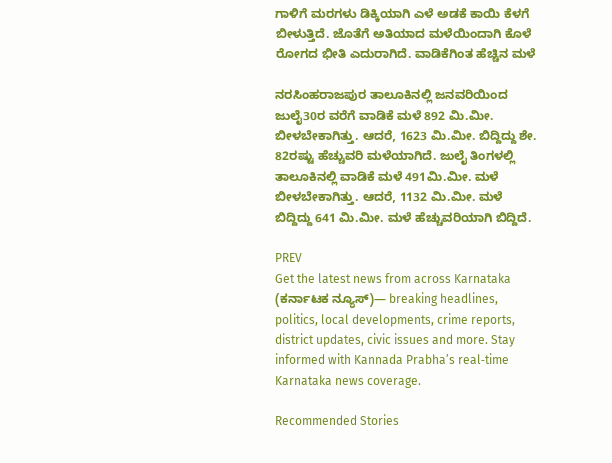ಗಾಳಿಗೆ ಮರಗಳು ಡಿಕ್ಕಿಯಾಗಿ ಎಳೆ ಅಡಕೆ ಕಾಯಿ ಕೆಳಗೆ ಬೀಳುತ್ತಿದೆ. ಜೊತೆಗೆ ಅತಿಯಾದ ಮಳೆಯಿಂದಾಗಿ ಕೊಳೆ ರೋಗದ ಭೀತಿ ಎದುರಾಗಿದೆ. ವಾಡಿಕೆಗಿಂತ ಹೆಚ್ಚಿನ ಮಳೆ

ನರಸಿಂಹರಾಜಪುರ ತಾಲೂಕಿನಲ್ಲಿ ಜನವರಿಯಿಂದ ಜುಲೈ30ರ ವರೆಗೆ ವಾಡಿಕೆ ಮಳೆ 892 ಮಿ.ಮೀ. ಬೀಳಬೇಕಾಗಿತ್ತು. ಆದರೆ, 1623 ಮಿ.ಮೀ. ಬಿದ್ದಿದ್ದು ಶೇ. 82ರಷ್ಟು ಹೆಚ್ಚುವರಿ ಮಳೆಯಾಗಿದೆ. ಜುಲೈ ತಿಂಗಳಲ್ಲಿ ತಾಲೂಕಿನಲ್ಲಿ ವಾಡಿಕೆ ಮಳೆ 491ಮಿ.ಮೀ. ಮಳೆ ಬೀಳಬೇಕಾಗಿತ್ತು. ಆದರೆ, 1132 ಮಿ.ಮೀ. ಮಳೆ ಬಿದ್ದಿದ್ದು 641 ಮಿ.ಮೀ. ಮಳೆ ಹೆಚ್ಚುವರಿಯಾಗಿ ಬಿದ್ದಿದೆ.

PREV
Get the latest news from across Karnataka (ಕರ್ನಾಟಕ ನ್ಯೂಸ್)— breaking headlines, politics, local developments, crime reports, district updates, civic issues and more. Stay informed with Kannada Prabha’s real‑time Karnataka news coverage.

Recommended Stories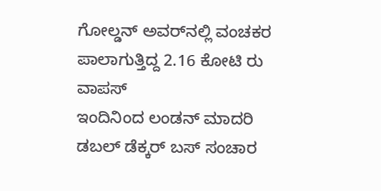ಗೋಲ್ಡನ್‌ ಅವರ್‌ನಲ್ಲಿ ವಂಚಕರ ಪಾಲಾಗುತ್ತಿದ್ದ 2.16 ಕೋಟಿ ರು ವಾಪಸ್
ಇಂದಿನಿಂದ ಲಂಡನ್‌ ಮಾದರಿ ಡಬಲ್‌ ಡೆಕ್ಕರ್‌ ಬಸ್‌ ಸಂಚಾರ